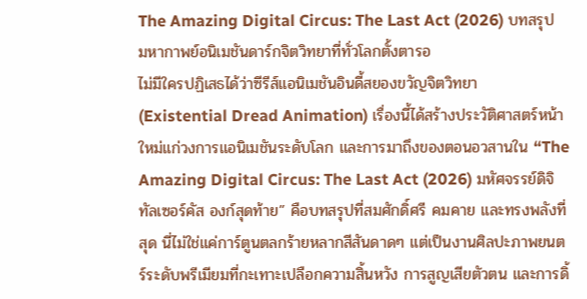The Amazing Digital Circus: The Last Act (2026) บทสรุปมหากาพย์อนิเมชันดาร์กจิตวิทยาที่ทั่วโลกตั้งตารอ
ไม่มีใครปฏิเสธได้ว่าซีรีส์แอนิเมชันอินดี้สยองขวัญจิตวิทยา (Existential Dread Animation) เรื่องนี้ได้สร้างประวัติศาสตร์หน้าใหม่แก่วงการแอนิเมชันระดับโลก และการมาถึงของตอนอวสานใน “The Amazing Digital Circus: The Last Act (2026) มหัศจรรย์ดิจิทัลเซอร์คัส องก์สุดท้าย” คือบทสรุปที่สมศักดิ์ศรี คมคาย และทรงพลังที่สุด นี่ไม่ใช่แค่การ์ตูนตลกร้ายหลากสีสันดาดๆ แต่เป็นงานศิลปะภาพยนตร์ระดับพรีเมียมที่กะเทาะเปลือกความสิ้นหวัง การสูญเสียตัวตน และการดิ้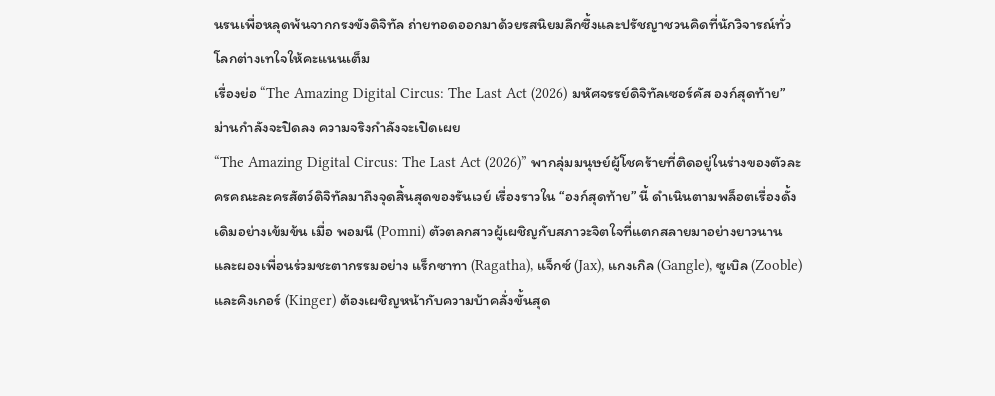นรนเพื่อหลุดพ้นจากกรงขังดิจิทัล ถ่ายทอดออกมาด้วยรสนิยมลึกซึ้งและปรัชญาชวนคิดที่นักวิจารณ์ทั่วโลกต่างเทใจให้คะแนนเต็ม
เรื่องย่อ “The Amazing Digital Circus: The Last Act (2026) มหัศจรรย์ดิจิทัลเซอร์คัส องก์สุดท้าย” ม่านกำลังจะปิดลง ความจริงกำลังจะเปิดเผย
“The Amazing Digital Circus: The Last Act (2026)” พากลุ่มมนุษย์ผู้โชคร้ายที่ติดอยู่ในร่างของตัวละครคณะละครสัตว์ดิจิทัลมาถึงจุดสิ้นสุดของรันเวย์ เรื่องราวใน “องก์สุดท้าย” นี้ ดำเนินตามพล็อตเรื่องดั้งเดิมอย่างเข้มข้น เมื่อ พอมนี (Pomni) ตัวตลกสาวผู้เผชิญกับสภาวะจิตใจที่แตกสลายมาอย่างยาวนาน และผองเพื่อนร่วมชะตากรรมอย่าง แร็กซาทา (Ragatha), แจ็กซ์ (Jax), แกงเกิล (Gangle), ซูเบิล (Zooble) และคิงเกอร์ (Kinger) ต้องเผชิญหน้ากับความบ้าคลั่งขั้นสุด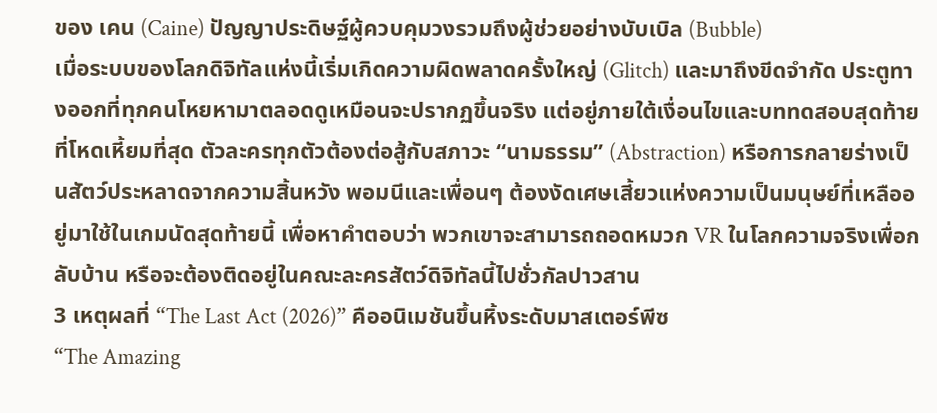ของ เคน (Caine) ปัญญาประดิษฐ์ผู้ควบคุมวงรวมถึงผู้ช่วยอย่างบับเบิล (Bubble)
เมื่อระบบของโลกดิจิทัลแห่งนี้เริ่มเกิดความผิดพลาดครั้งใหญ่ (Glitch) และมาถึงขีดจำกัด ประตูทางออกที่ทุกคนโหยหามาตลอดดูเหมือนจะปรากฏขึ้นจริง แต่อยู่ภายใต้เงื่อนไขและบททดสอบสุดท้ายที่โหดเหี้ยมที่สุด ตัวละครทุกตัวต้องต่อสู้กับสภาวะ “นามธรรม” (Abstraction) หรือการกลายร่างเป็นสัตว์ประหลาดจากความสิ้นหวัง พอมนีและเพื่อนๆ ต้องงัดเศษเสี้ยวแห่งความเป็นมนุษย์ที่เหลืออยู่มาใช้ในเกมนัดสุดท้ายนี้ เพื่อหาคำตอบว่า พวกเขาจะสามารถถอดหมวก VR ในโลกความจริงเพื่อกลับบ้าน หรือจะต้องติดอยู่ในคณะละครสัตว์ดิจิทัลนี้ไปชั่วกัลปาวสาน
3 เหตุผลที่ “The Last Act (2026)” คืออนิเมชันขึ้นหิ้งระดับมาสเตอร์พีซ
“The Amazing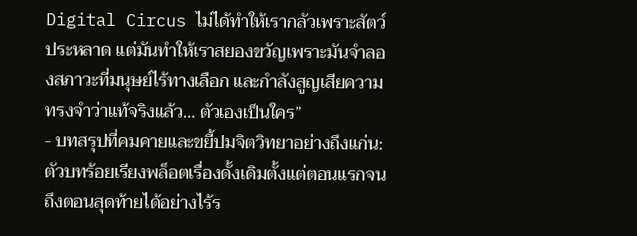Digital Circus ไม่ได้ทำให้เรากลัวเพราะสัตว์ประหลาด แต่มันทำให้เราสยองขวัญเพราะมันจำลองสภาวะที่มนุษย์ไร้ทางเลือก และกำลังสูญเสียความทรงจำว่าแท้จริงแล้ว… ตัวเองเป็นใคร”
- บทสรุปที่คมคายและขยี้ปมจิตวิทยาอย่างถึงแก่น: ตัวบทร้อยเรียงพล็อตเรื่องดั้งเดิมตั้งแต่ตอนแรกจนถึงตอนสุดท้ายได้อย่างไร้ร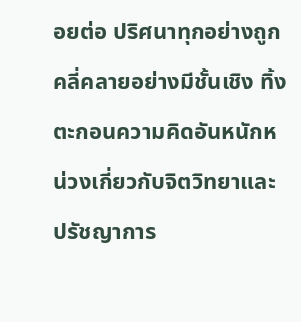อยต่อ ปริศนาทุกอย่างถูกคลี่คลายอย่างมีชั้นเชิง ทิ้งตะกอนความคิดอันหนักหน่วงเกี่ยวกับจิตวิทยาและปรัชญาการ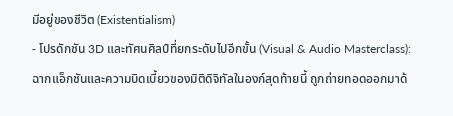มีอยู่ของชีวิต (Existentialism)
- โปรดักชัน 3D และทัศนศิลป์ที่ยกระดับไปอีกขั้น (Visual & Audio Masterclass): ฉากแอ็กชันและความบิดเบี้ยวของมิติดิจิทัลในองก์สุดท้ายนี้ ถูกถ่ายทอดออกมาด้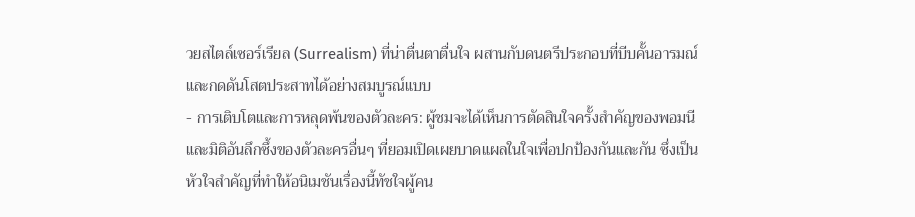วยสไตล์เซอร์เรียล (Surrealism) ที่น่าตื่นตาตื่นใจ ผสานกับดนตรีประกอบที่บีบคั้นอารมณ์และกดดันโสตประสาทได้อย่างสมบูรณ์แบบ
- การเติบโตและการหลุดพ้นของตัวละคร: ผู้ชมจะได้เห็นการตัดสินใจครั้งสำคัญของพอมนี และมิติอันลึกซึ้งของตัวละครอื่นๆ ที่ยอมเปิดเผยบาดแผลในใจเพื่อปกป้องกันและกัน ซึ่งเป็นหัวใจสำคัญที่ทำให้อนิเมชันเรื่องนี้ทัชใจผู้คน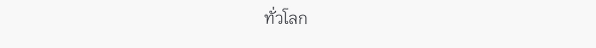ทั่วโลก